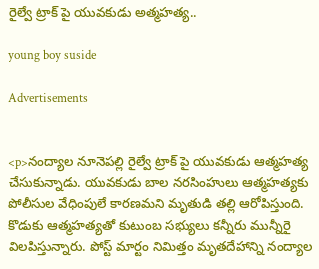రైల్వే ట్రాక్ పై యువకుడు అత్మహత్య..

young boy suside

Advertisements


<p>నంద్యాల నూనెపల్లి రైల్వే ట్రాక్ పై యువకుడు ఆత్మహత్య చేసుకున్నాడు. యువకుడు బాల నరసింహులు ఆత్మహత్యకు పోలీసుల వేధింపులే కారణమని మృతుడి తల్లి ఆరోపిస్తుంది. కొడుకు ఆత్మహత్యతో కుటుంబ సభ్యులు కన్నీరు మున్నీరై విలపిస్తున్నారు. పోస్ట్ మార్టం నిమిత్తం మృతదేహాన్ని నంద్యాల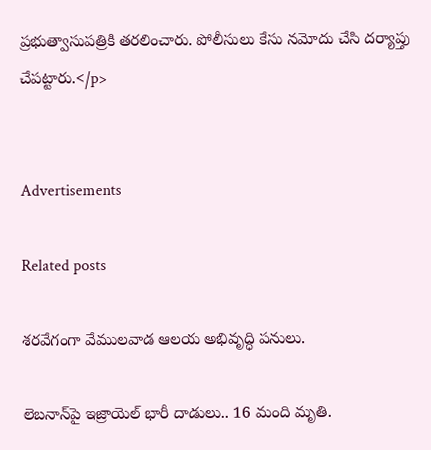ప్రభుత్వాసుపత్రికి తరలించారు. పోలీసులు కేసు నమోదు చేసి దర్యాప్తు చేపట్టారు.</p>


Advertisements

Related posts

శరవేగంగా వేములవాడ ఆలయ అభివృద్ధి పనులు.

లెబనాన్‌పై ఇజ్రాయెల్ భారీ దాడులు.. 16 మంది మృతి.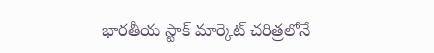భారతీయ స్టాక్ మార్కెట్ చరిత్రలోనే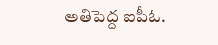అతిపెద్ద ఐపీఓ.